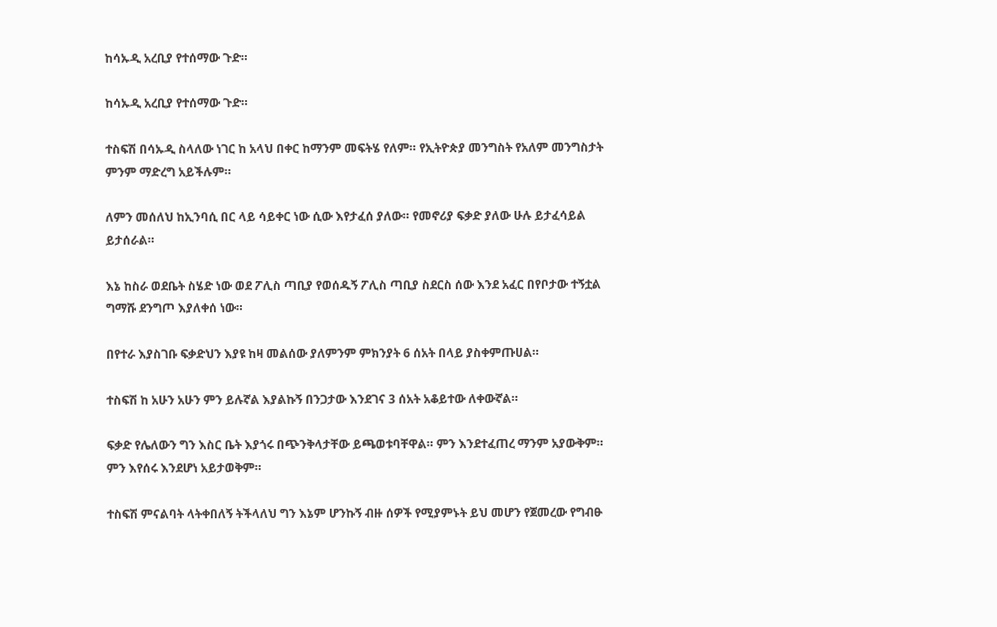ከሳኡዲ አረቢያ የተሰማው ጉድ።

ከሳኡዲ አረቢያ የተሰማው ጉድ።

ተስፍሽ በሳኡዲ ስላለው ነገር ከ አላህ በቀር ከማንም መፍትሄ የለም። የኢትዮጵያ መንግስት የአለም መንግስታት ምንም ማድረግ አይችሉም።

ለምን መሰለህ ከኢንባሲ በር ላይ ሳይቀር ነው ሲው እየታፈሰ ያለው። የመኖሪያ ፍቃድ ያለው ሁሉ ይታፈሳይል ይታሰራል።

እኔ ከስራ ወደቤት ስሄድ ነው ወደ ፖሊስ ጣቢያ የወሰዱኝ ፖሊስ ጣቢያ ስደርስ ሰው እንደ አፈር በየቦታው ተኝቷል ግማሹ ደንግጦ እያለቀሰ ነው።

በየተራ እያስገቡ ፍቃድህን እያዩ ከዛ መልሰው ያለምንም ምክንያት 6 ሰአት በላይ ያስቀምጡሀል።

ተስፍሽ ከ አሁን አሁን ምን ይሉኛል እያልኩኝ በንጋታው እንደገና 3 ሰአት አቆይተው ለቀውኛል።

ፍቃድ የሌለውን ግን እስር ቤት እያጎሩ በጭንቅላታቸው ይጫወቱባቸዋል። ምን እንደተፈጠረ ማንም አያውቅም። ምን እየሰሩ እንደሆነ አይታወቅም።

ተስፍሽ ምናልባት ላትቀበለኝ ትችላለህ ግን እኔም ሆንኩኝ ብዙ ሰዎች የሚያምኑት ይህ መሆን የጀመረው የግብፁ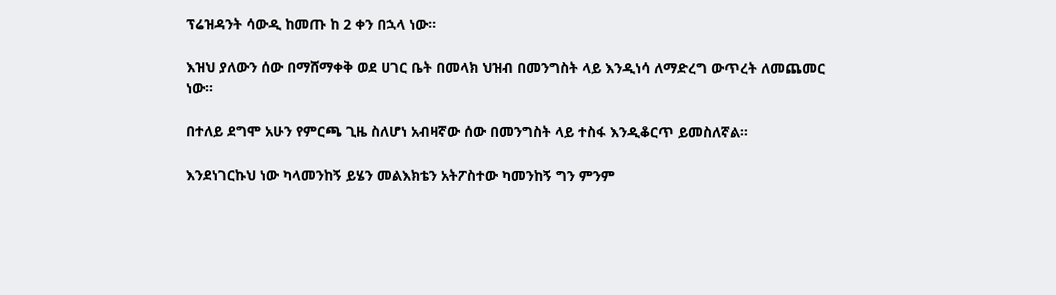ፕሬዝዳንት ሳውዲ ከመጡ ከ 2 ቀን በኋላ ነው።

እዝህ ያለውን ሰው በማሸማቀቅ ወደ ሀገር ቤት በመላክ ህዝብ በመንግስት ላይ እንዲነሳ ለማድረግ ውጥረት ለመጨመር ነው።

በተለይ ደግሞ አሁን የምርጫ ጊዜ ስለሆነ አብዛኛው ሰው በመንግስት ላይ ተስፋ እንዲቆርጥ ይመስለኛል።

እንደነገርኩህ ነው ካላመንከኝ ይሄን መልእክቴን አትፖስተው ካመንከኝ ግን ምንም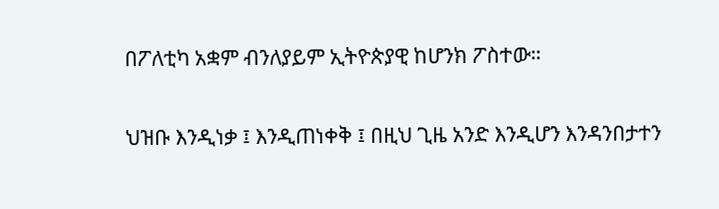በፖለቲካ አቋም ብንለያይም ኢትዮጵያዊ ከሆንክ ፖስተው።

ህዝቡ እንዲነቃ ፤ እንዲጠነቀቅ ፤ በዚህ ጊዜ አንድ እንዲሆን እንዳንበታተን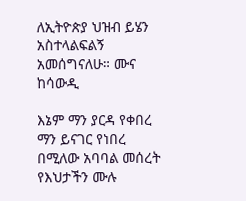ለኢትዮጵያ ህዝብ ይሄን አስተላልፍልኝ አመሰግናለሁ። ሙና ከሳውዲ

እኔም ማን ያርዳ የቀበረ ማን ይናገር የነበረ በሚለው አባባል መሰረት የእህታችን ሙሉ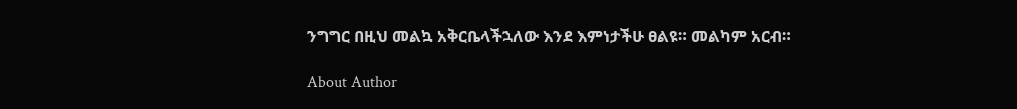ንግግር በዚህ መልኳ አቅርቤላችኋለው እንደ እምነታችሁ ፀልዩ። መልካም አርብ።

About Author